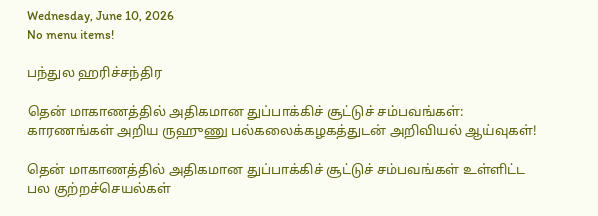Wednesday, June 10, 2026
No menu items!

பந்துல ஹரிச்சந்திர

தென் மாகாணத்தில் அதிகமான துப்பாக்கிச் சூட்டுச் சம்பவங்கள்: காரணங்கள் அறிய ருஹுணு பல்கலைக்கழகத்துடன் அறிவியல் ஆய்வுகள்!

தென் மாகாணத்தில் அதிகமான துப்பாக்கிச் சூட்டுச் சம்பவங்கள் உள்ளிட்ட பல குற்றச்செயல்கள்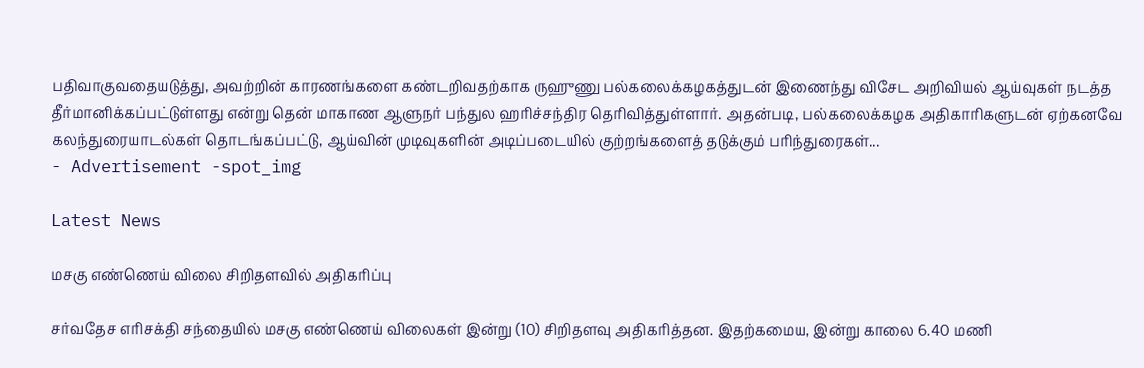பதிவாகுவதையடுத்து, அவற்றின் காரணங்களை கண்டறிவதற்காக ருஹுணு பல்கலைக்கழகத்துடன் இணைந்து விசேட அறிவியல் ஆய்வுகள் நடத்த தீர்மானிக்கப்பட்டுள்ளது என்று தென் மாகாண ஆளுநர் பந்துல ஹரிச்சந்திர தெரிவித்துள்ளார். அதன்படி, பல்கலைக்கழக அதிகாரிகளுடன் ஏற்கனவே கலந்துரையாடல்கள் தொடங்கப்பட்டு, ஆய்வின் முடிவுகளின் அடிப்படையில் குற்றங்களைத் தடுக்கும் பரிந்துரைகள்...
- Advertisement -spot_img

Latest News

மசகு எண்ணெய் விலை சிறிதளவில் அதிகரிப்பு

சர்வதேச எரிசக்தி சந்தையில் மசகு எண்ணெய் விலைகள் இன்று (10) சிறிதளவு அதிகரித்தன. இதற்கமைய, இன்று காலை 6.40 மணி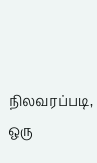நிலவரப்படி, ஒரு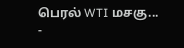பெரல் WTI மசகு...
-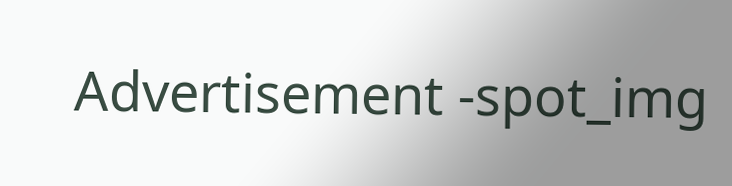Advertisement -spot_img